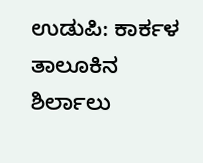ಉಡುಪಿ: ಕಾರ್ಕಳ ತಾಲೂಕಿನ ಶಿರ್ಲಾಲು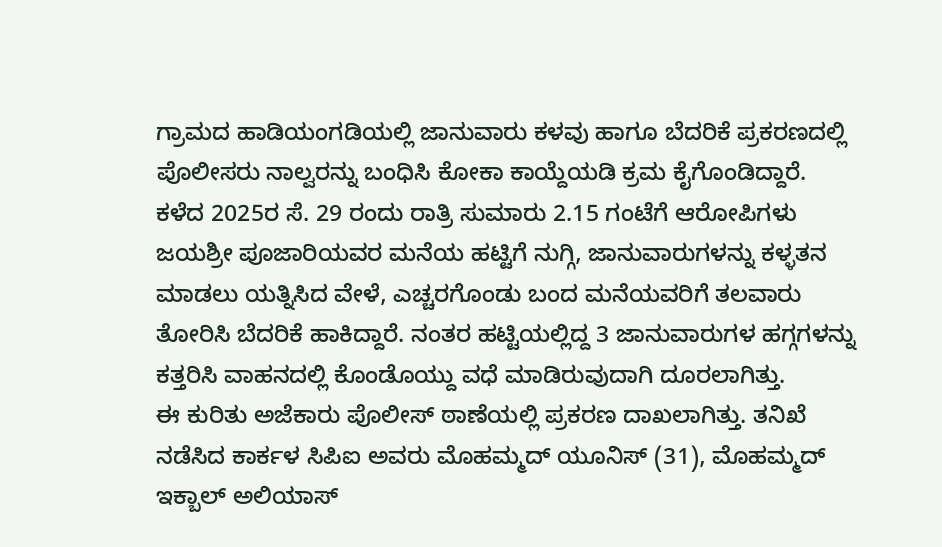ಗ್ರಾಮದ ಹಾಡಿಯಂಗಡಿಯಲ್ಲಿ ಜಾನುವಾರು ಕಳವು ಹಾಗೂ ಬೆದರಿಕೆ ಪ್ರಕರಣದಲ್ಲಿ ಪೊಲೀಸರು ನಾಲ್ವರನ್ನು ಬಂಧಿಸಿ ಕೋಕಾ ಕಾಯ್ದೆಯಡಿ ಕ್ರಮ ಕೈಗೊಂಡಿದ್ದಾರೆ.
ಕಳೆದ 2025ರ ಸೆ. 29 ರಂದು ರಾತ್ರಿ ಸುಮಾರು 2.15 ಗಂಟೆಗೆ ಆರೋಪಿಗಳು ಜಯಶ್ರೀ ಪೂಜಾರಿಯವರ ಮನೆಯ ಹಟ್ಟಿಗೆ ನುಗ್ಗಿ, ಜಾನುವಾರುಗಳನ್ನು ಕಳ್ಳತನ ಮಾಡಲು ಯತ್ನಿಸಿದ ವೇಳೆ, ಎಚ್ಚರಗೊಂಡು ಬಂದ ಮನೆಯವರಿಗೆ ತಲವಾರು ತೋರಿಸಿ ಬೆದರಿಕೆ ಹಾಕಿದ್ದಾರೆ. ನಂತರ ಹಟ್ಟಿಯಲ್ಲಿದ್ದ 3 ಜಾನುವಾರುಗಳ ಹಗ್ಗಗಳನ್ನು ಕತ್ತರಿಸಿ ವಾಹನದಲ್ಲಿ ಕೊಂಡೊಯ್ದು ವಧೆ ಮಾಡಿರುವುದಾಗಿ ದೂರಲಾಗಿತ್ತು.
ಈ ಕುರಿತು ಅಜೆಕಾರು ಪೊಲೀಸ್ ಠಾಣೆಯಲ್ಲಿ ಪ್ರಕರಣ ದಾಖಲಾಗಿತ್ತು. ತನಿಖೆ ನಡೆಸಿದ ಕಾರ್ಕಳ ಸಿಪಿಐ ಅವರು ಮೊಹಮ್ಮದ್ ಯೂನಿಸ್ (31), ಮೊಹಮ್ಮದ್ ಇಕ್ಬಾಲ್ ಅಲಿಯಾಸ್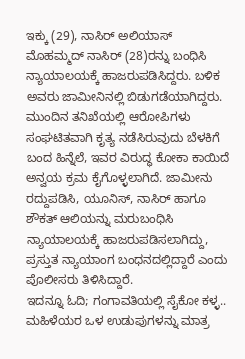ಇಕ್ಕು (29), ನಾಸಿರ್ ಅಲಿಯಾಸ್ ಮೊಹಮ್ಮದ್ ನಾಸಿರ್ (28)ರನ್ನು ಬಂಧಿಸಿ ನ್ಯಾಯಾಲಯಕ್ಕೆ ಹಾಜರುಪಡಿಸಿದ್ದರು. ಬಳಿಕ ಅವರು ಜಾಮೀನಿನಲ್ಲಿ ಬಿಡುಗಡೆಯಾಗಿದ್ದರು.
ಮುಂದಿನ ತನಿಖೆಯಲ್ಲಿ ಆರೋಪಿಗಳು ಸಂಘಟಿತವಾಗಿ ಕೃತ್ಯ ನಡೆಸಿರುವುದು ಬೆಳಕಿಗೆ ಬಂದ ಹಿನ್ನೆಲೆ, ಇವರ ವಿರುದ್ಧ ಕೋಕಾ ಕಾಯಿದೆ ಅನ್ವಯ ಕ್ರಮ ಕೈಗೊಳ್ಳಲಾಗಿದೆ. ಜಾಮೀನು ರದ್ದುಪಡಿಸಿ, ಯೂನಿಸ್, ನಾಸಿರ್ ಹಾಗೂ ಶೌಕತ್ ಆಲಿಯನ್ನು ಮರುಬಂಧಿಸಿ ನ್ಯಾಯಾಲಯಕ್ಕೆ ಹಾಜರುಪಡಿಸಲಾಗಿದ್ದು, ಪ್ರಸ್ತುತ ನ್ಯಾಯಾಂಗ ಬಂಧನದಲ್ಲಿದ್ದಾರೆ ಎಂದು ಪೊಲೀಸರು ತಿಳಿಸಿದ್ದಾರೆ.
ಇದನ್ನೂ ಓದಿ; ಗಂಗಾವತಿಯಲ್ಲಿ ಸೈಕೋ ಕಳ್ಳ.. ಮಹಿಳೆಯರ ಒಳ ಉಡುಪುಗಳನ್ನು ಮಾತ್ರ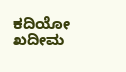ಕದಿಯೋ ಖದೀಮ